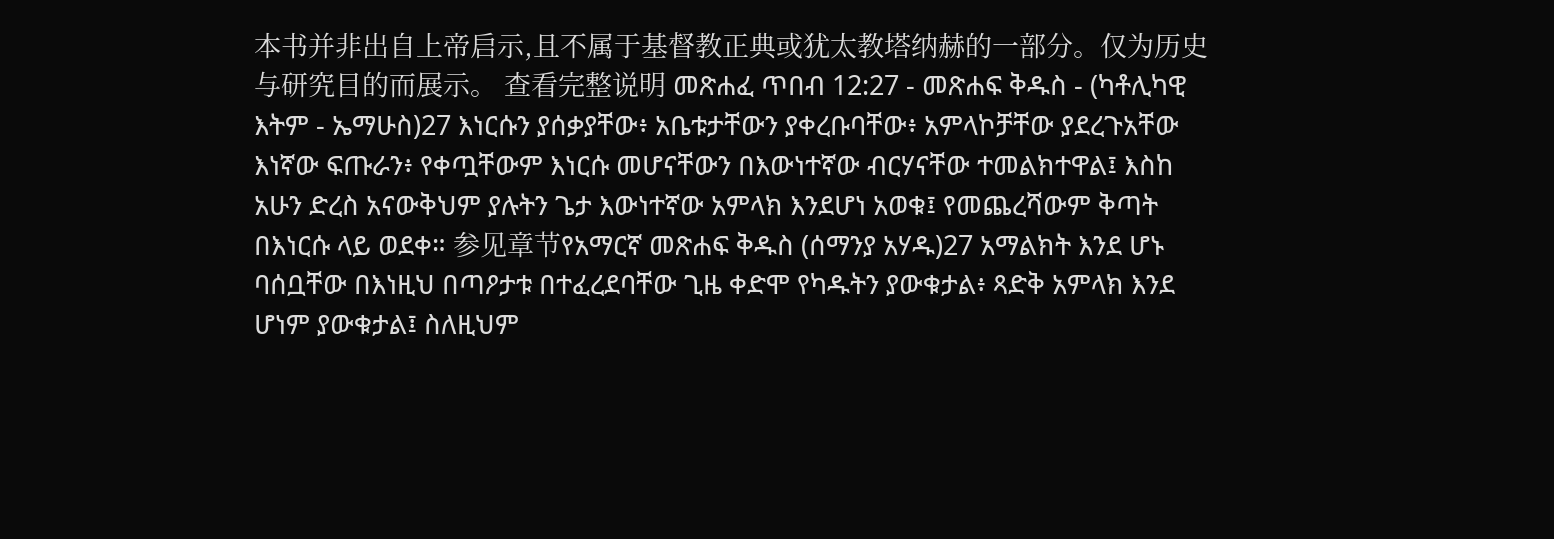本书并非出自上帝启示,且不属于基督教正典或犹太教塔纳赫的一部分。仅为历史与研究目的而展示。 查看完整说明 መጽሐፈ ጥበብ 12:27 - መጽሐፍ ቅዱስ - (ካቶሊካዊ እትም - ኤማሁስ)27 እነርሱን ያሰቃያቸው፥ አቤቱታቸውን ያቀረቡባቸው፥ አምላኮቻቸው ያደረጉአቸው እነኛው ፍጡራን፥ የቀጧቸውም እነርሱ መሆናቸውን በእውነተኛው ብርሃናቸው ተመልክተዋል፤ እስከ አሁን ድረስ አናውቅህም ያሉትን ጌታ እውነተኛው አምላክ እንደሆነ አወቁ፤ የመጨረሻውም ቅጣት በእነርሱ ላይ ወደቀ። 参见章节የአማርኛ መጽሐፍ ቅዱስ (ሰማንያ አሃዱ)27 አማልክት እንደ ሆኑ ባሰቧቸው በእነዚህ በጣዖታቱ በተፈረደባቸው ጊዜ ቀድሞ የካዱትን ያውቁታል፥ ጻድቅ አምላክ እንደ ሆነም ያውቁታል፤ ስለዚህም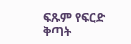ፍጹም የፍርድ ቅጣት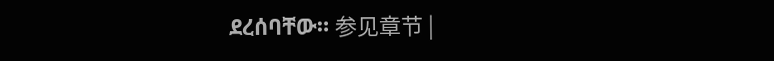ደረሰባቸው። 参见章节 |